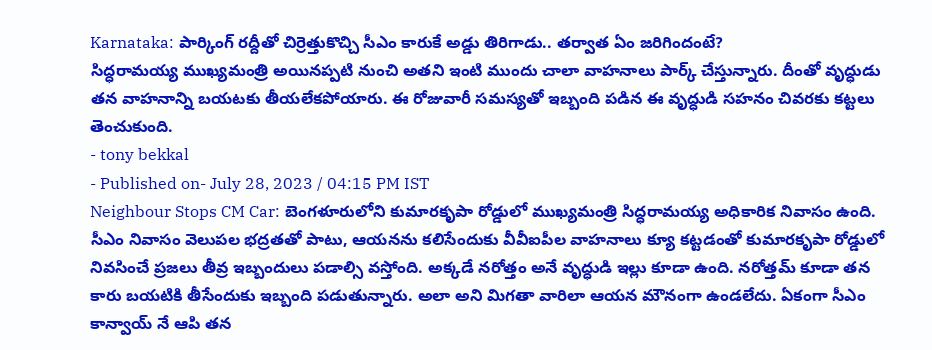Karnataka: పార్కింగ్ రద్దీతో చిర్రెత్తుకొచ్చి సీఎం కారుకే అడ్డు తిరిగాడు.. తర్వాత ఏం జరిగిందంటే?
సిద్ధరామయ్య ముఖ్యమంత్రి అయినప్పటి నుంచి అతని ఇంటి ముందు చాలా వాహనాలు పార్క్ చేస్తున్నారు. దీంతో వృద్ధుడు తన వాహనాన్ని బయటకు తీయలేకపోయారు. ఈ రోజువారీ సమస్యతో ఇబ్బంది పడిన ఈ వృద్ధుడి సహనం చివరకు కట్టలు తెంచుకుంది.
- tony bekkal
- Published on- July 28, 2023 / 04:15 PM IST
Neighbour Stops CM Car: బెంగళూరులోని కుమారకృపా రోడ్డులో ముఖ్యమంత్రి సిద్ధరామయ్య అధికారిక నివాసం ఉంది. సీఎం నివాసం వెలుపల భద్రతతో పాటు, ఆయనను కలిసేందుకు వీవీఐపీల వాహనాలు క్యూ కట్టడంతో కుమారకృపా రోడ్డులో నివసించే ప్రజలు తీవ్ర ఇబ్బందులు పడాల్సి వస్తోంది. అక్కడే నరోత్తం అనే వృద్ధుడి ఇల్లు కూడా ఉంది. నరోత్తమ్ కూడా తన కారు బయటికి తీసేందుకు ఇబ్బంది పడుతున్నారు. అలా అని మిగతా వారిలా ఆయన మౌనంగా ఉండలేదు. ఏకంగా సీఎం కాన్వాయ్ నే ఆపి తన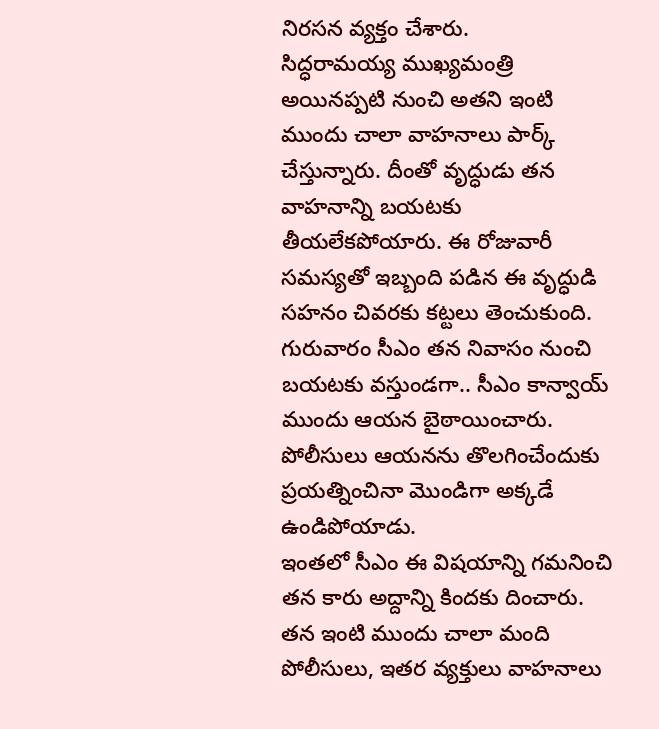నిరసన వ్యక్తం చేశారు.
సిద్ధరామయ్య ముఖ్యమంత్రి అయినప్పటి నుంచి అతని ఇంటి ముందు చాలా వాహనాలు పార్క్ చేస్తున్నారు. దీంతో వృద్ధుడు తన వాహనాన్ని బయటకు తీయలేకపోయారు. ఈ రోజువారీ సమస్యతో ఇబ్బంది పడిన ఈ వృద్ధుడి సహనం చివరకు కట్టలు తెంచుకుంది. గురువారం సీఎం తన నివాసం నుంచి బయటకు వస్తుండగా.. సీఎం కాన్వాయ్ ముందు ఆయన బైఠాయించారు. పోలీసులు ఆయనను తొలగించేందుకు ప్రయత్నించినా మొండిగా అక్కడే ఉండిపోయాడు.
ఇంతలో సీఎం ఈ విషయాన్ని గమనించి తన కారు అద్దాన్ని కిందకు దించారు. తన ఇంటి ముందు చాలా మంది పోలీసులు, ఇతర వ్యక్తులు వాహనాలు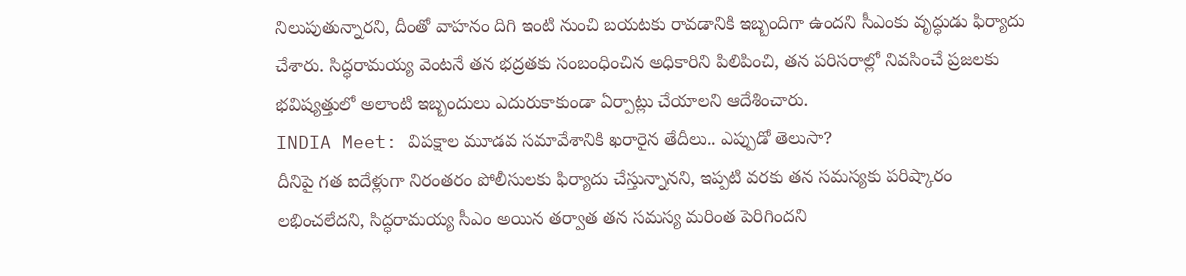నిలుపుతున్నారని, దీంతో వాహనం దిగి ఇంటి నుంచి బయటకు రావడానికి ఇబ్బందిగా ఉందని సీఎంకు వృద్ధుడు ఫిర్యాదు చేశారు. సిద్ధరామయ్య వెంటనే తన భద్రతకు సంబంధించిన అధికారిని పిలిపించి, తన పరిసరాల్లో నివసించే ప్రజలకు భవిష్యత్తులో అలాంటి ఇబ్బందులు ఎదురుకాకుండా ఏర్పాట్లు చేయాలని ఆదేశించారు.
INDIA Meet: విపక్షాల మూడవ సమావేశానికి ఖరారైన తేదీలు.. ఎప్పుడో తెలుసా?
దీనిపై గత ఐదేళ్లుగా నిరంతరం పోలీసులకు ఫిర్యాదు చేస్తున్నానని, ఇప్పటి వరకు తన సమస్యకు పరిష్కారం లభించలేదని, సిద్ధరామయ్య సీఎం అయిన తర్వాత తన సమస్య మరింత పెరిగిందని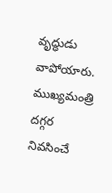వృద్ధుడు వాపోయారు. ముఖ్యమంత్రి దగ్గర నివసించే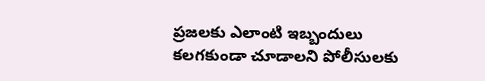ప్రజలకు ఎలాంటి ఇబ్బందులు కలగకుండా చూడాలని పోలీసులకు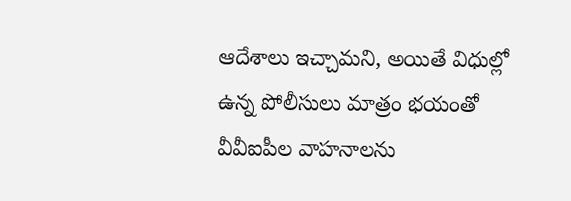ఆదేశాలు ఇచ్చామని, అయితే విధుల్లో ఉన్న పోలీసులు మాత్రం భయంతో వీవీఐపీల వాహనాలను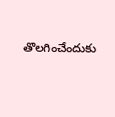తొలగించేందుకు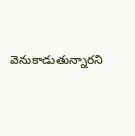వెనుకాడుతున్నారని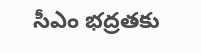సీఎం భద్రతకు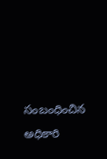సంబంధించిన అధికారి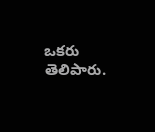ఒకరు తెలిపారు.